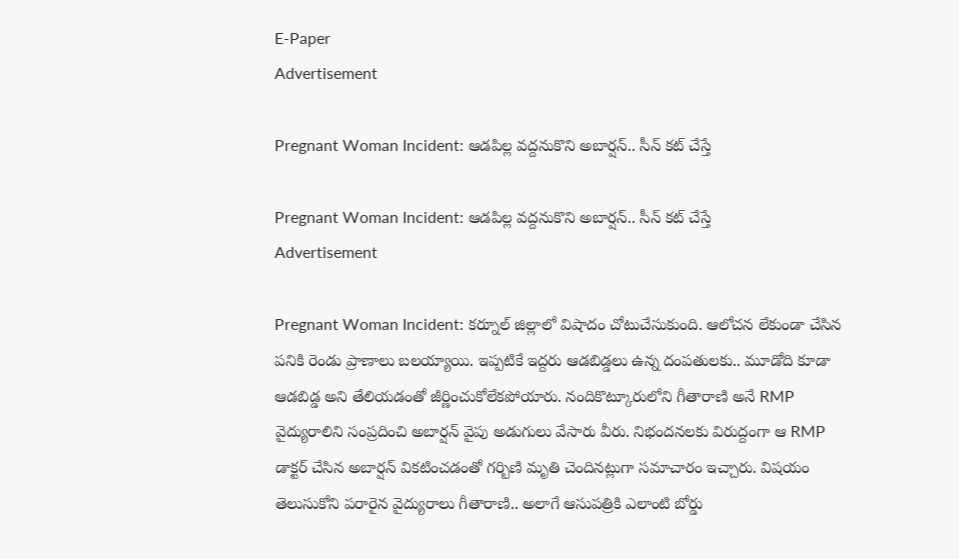E-Paper
Advertisement

Pregnant Woman Incident: ఆడపిల్ల వద్దనుకొని అబార్షన్.. సీన్ కట్ చేస్తే

Pregnant Woman Incident: ఆడపిల్ల వద్దనుకొని అబార్షన్.. సీన్ కట్ చేస్తే
Advertisement

Pregnant Woman Incident: కర్నూల్ జిల్లాలో విషాదం చోటుచేసుకుంది. ఆలోచన లేకుండా చేసిన పనికి రెండు ప్రాణాలు బలయ్యాయి. ఇప్పటికే ఇద్దరు ఆడబిడ్డలు ఉన్న దంపతులకు.. మూడోది కూడా ఆడబిడ్డ అని తేలియడంతో జీర్ణించుకోలేకపోయారు. నందికొట్కూరులోని గీతారాణి అనే RMP వైద్యురాలిని సంప్రదించి అబార్షన్ వైపు అడుగులు వేసారు వీరు. నిభందనలకు విరుద్దంగా ఆ RMP డాక్టర్ చేసిన అబార్షన్ వికటించడంతో గర్బిణి మృతి చెందినట్లుగా సమాచారం ఇచ్చారు. విషయం తెలుసుకోని పరారైన వైద్యురాలు గీతారాణి.. అలాగే ఆసుపత్రికి ఎలాంటి బోర్డు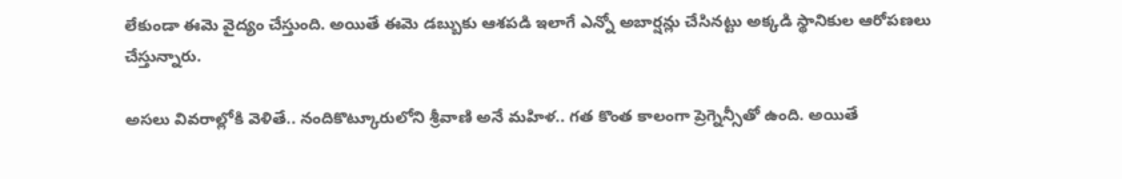లేకుండా ఈమె వైద్యం చేస్తుంది. అయితే ఈమె డబ్బుకు ఆశపడి ఇలాగే ఎన్నో అబార్షన్లు చేసినట్టు అక్కడి స్థానికుల ఆరోపణలు చేస్తున్నారు.

అసలు వివరాల్లోకి వెళితే.. నందికొట్కూరులోని శ్రీవాణి అనే మహిళ.. గత కొంత కాలంగా ప్రెగ్నెన్సీతో ఉంది. అయితే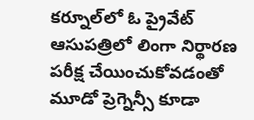కర్నూల్‌లో ఓ ప్రైవేట్ ఆసుపత్రిలో లింగా నిర్థారణ పరీక్ష చేయించుకోవడంతో మూడో ప్రెగ్నెన్సీ కూడా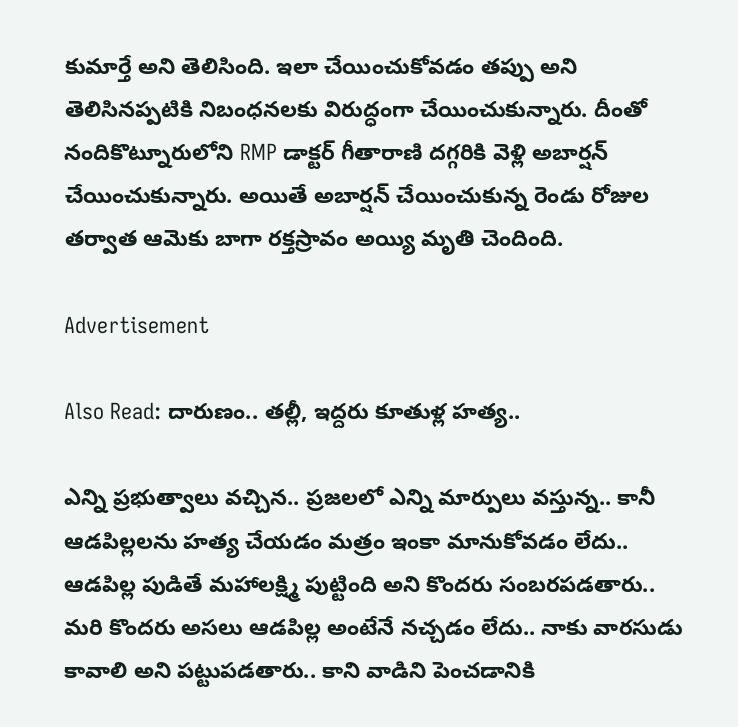కుమార్తే అని తెలిసింది. ఇలా చేయించుకోవడం తప్పు అని తెలిసినప్పటికి నిబంధనలకు విరుద్ధంగా చేయించుకున్నారు. దీంతో నందికొట్నూరులోని RMP డాక్టర్ గీతారాణి దగ్గరికి వెళ్లి అబార్షన్ చేయించుకున్నారు. అయితే అబార్షన్ చేయించుకున్న రెండు రోజుల తర్వాత ఆమెకు బాగా రక్తస్రావం అయ్యి మృతి చెందింది.

Advertisement

Also Read: దారుణం.. తల్లీ, ఇద్దరు కూతుళ్ల హత్య..

ఎన్ని ప్రభుత్వాలు వచ్చిన.. ప్రజలలో ఎన్ని మార్పులు వస్తున్న.. కానీ ఆడపిల్లలను హత్య చేయడం మత్రం ఇంకా మానుకోవడం లేదు.. ఆడపిల్ల పుడితే మహాలక్ష్మి పుట్టింది అని కొందరు సంబరపడతారు.. మరి కొందరు అసలు ఆడపిల్ల అంటేనే నచ్చడం లేదు.. నాకు వారసుడు కావాలి అని పట్టుపడతారు.. కాని వాడిని పెంచడానికి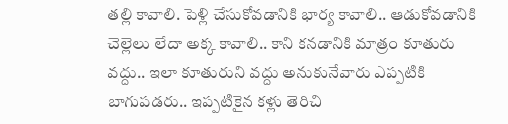తల్లి కావాలి. పెళ్లి చేసుకోవడానికి భార్య కావాలి.. ఆడుకోవడానికి చెల్లెలు లేదా అక్క కావాలి.. కాని కనడానికి మాత్రం కూతురు వద్దు.. ఇలా కూతురుని వద్దు అనుకునేవారు ఎప్పటికి బాగుపడరు.. ఇప్పటికైన కళ్లు తెరిచి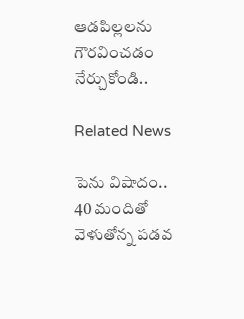ఆడపిల్లలను గౌరవించడం నేర్చుకోండి..

Related News

పెను విషాదం.. 40 మందితో వెళుతోన్న ప‌డ‌వ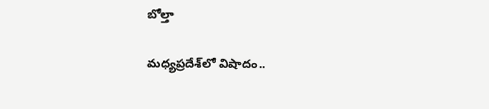బోల్తా

మధ్యప్రదేశ్‌లో విషాదం..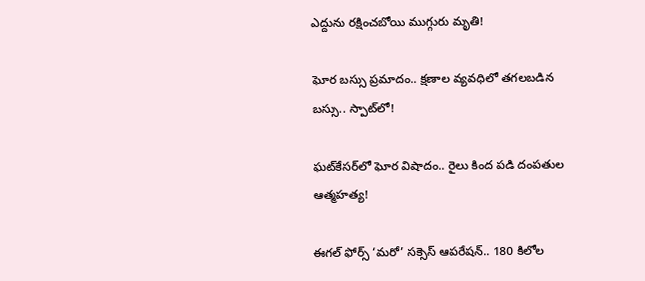ఎద్దును రక్షించబోయి ముగ్గురు మృతి!

ఘోర బస్సు ప్రమాదం.. క్షణాల వ్యవధిలో తగలబడిన బస్సు.. స్పాట్‌లో!

ఘట్‌కేసర్‌లో ఘోర విషాదం.. రైలు కింద పడి దంపతుల ఆత్మహత్య!

ఈగల్ ఫోర్స్ ‘మరో’ సక్సెస్ ఆపరేషన్.. 180 కిలోల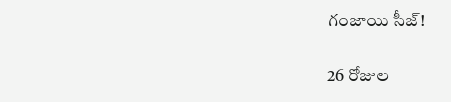గంజాయి సీజ్!

26 రోజుల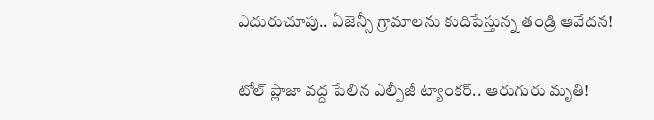ఎదురుచూపు.. ఏజెన్సీ గ్రామాలను కుదిపేస్తున్న తండ్రి ఆవేదన!

టోల్ ప్లాజా వద్ద పేలిన ఎల్పీజీ ట్యాంకర్.. ఆరుగురు మృతి!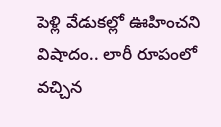పెళ్లి వేడుకల్లో ఊహించని విషాదం.. లారీ రూపంలో వచ్చిన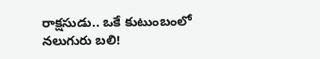రాక్షసుడు.. ఒకే కుటుంబంలో నలుగురు బలి!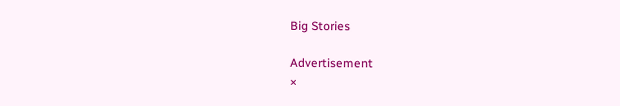Big Stories

Advertisement
×